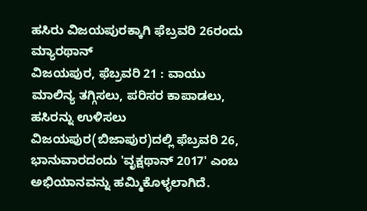ಹಸಿರು ವಿಜಯಪುರಕ್ಕಾಗಿ ಫೆಬ್ರವರಿ 26ರಂದು ಮ್ಯಾರಥಾನ್
ವಿಜಯಪುರ, ಫೆಬ್ರವರಿ 21 : ವಾಯು ಮಾಲಿನ್ಯ ತಗ್ಗಿಸಲು, ಪರಿಸರ ಕಾಪಾಡಲು, ಹಸಿರನ್ನು ಉಳಿಸಲು ವಿಜಯಪುರ(ಬಿಜಾಪುರ)ದಲ್ಲಿ ಫೆಬ್ರವರಿ 26, ಭಾನುವಾರದಂದು 'ವೃಕ್ಷಥಾನ್ 2017' ಎಂಬ ಅಭಿಯಾನವನ್ನು ಹಮ್ಮಿಕೊಳ್ಳಲಾಗಿದೆ.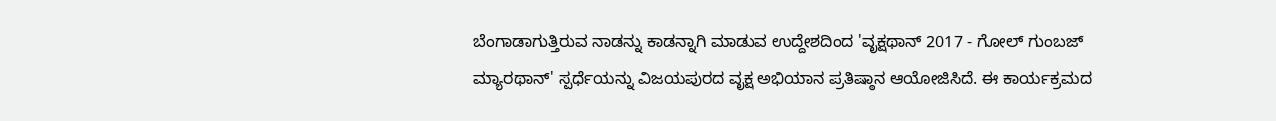ಬೆಂಗಾಡಾಗುತ್ತಿರುವ ನಾಡನ್ನು ಕಾಡನ್ನಾಗಿ ಮಾಡುವ ಉದ್ದೇಶದಿಂದ 'ವೃಕ್ಷಥಾನ್ 2017 - ಗೋಲ್ ಗುಂಬಜ್ ಮ್ಯಾರಥಾನ್' ಸ್ಪರ್ಧೆಯನ್ನು ವಿಜಯಪುರದ ವೃಕ್ಷ ಅಭಿಯಾನ ಪ್ರತಿಷ್ಠಾನ ಆಯೋಜಿಸಿದೆ. ಈ ಕಾರ್ಯಕ್ರಮದ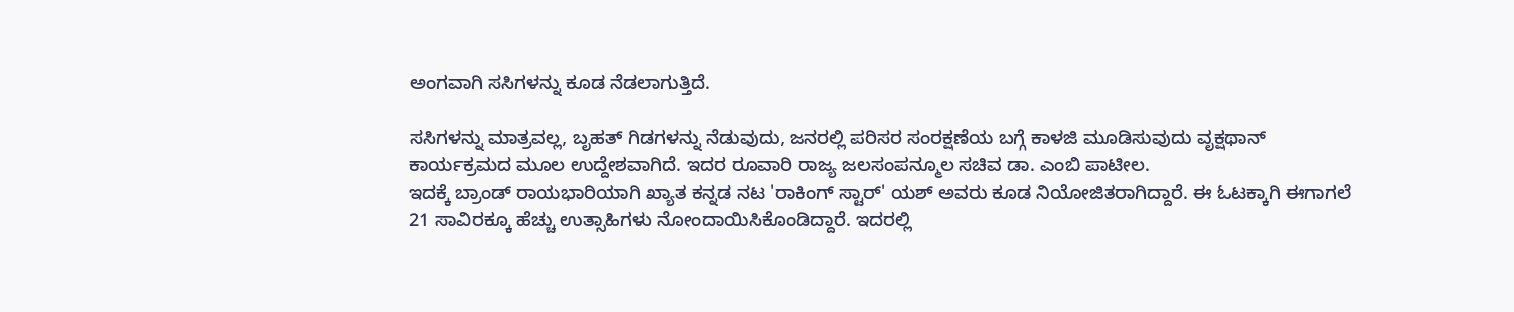ಅಂಗವಾಗಿ ಸಸಿಗಳನ್ನು ಕೂಡ ನೆಡಲಾಗುತ್ತಿದೆ.

ಸಸಿಗಳನ್ನು ಮಾತ್ರವಲ್ಲ, ಬೃಹತ್ ಗಿಡಗಳನ್ನು ನೆಡುವುದು, ಜನರಲ್ಲಿ ಪರಿಸರ ಸಂರಕ್ಷಣೆಯ ಬಗ್ಗೆ ಕಾಳಜಿ ಮೂಡಿಸುವುದು ವೃಕ್ಷಥಾನ್ ಕಾರ್ಯಕ್ರಮದ ಮೂಲ ಉದ್ದೇಶವಾಗಿದೆ. ಇದರ ರೂವಾರಿ ರಾಜ್ಯ ಜಲಸಂಪನ್ಮೂಲ ಸಚಿವ ಡಾ. ಎಂಬಿ ಪಾಟೀಲ.
ಇದಕ್ಕೆ ಬ್ರಾಂಡ್ ರಾಯಭಾರಿಯಾಗಿ ಖ್ಯಾತ ಕನ್ನಡ ನಟ 'ರಾಕಿಂಗ್ ಸ್ಟಾರ್' ಯಶ್ ಅವರು ಕೂಡ ನಿಯೋಜಿತರಾಗಿದ್ದಾರೆ. ಈ ಓಟಕ್ಕಾಗಿ ಈಗಾಗಲೆ 21 ಸಾವಿರಕ್ಕೂ ಹೆಚ್ಚು ಉತ್ಸಾಹಿಗಳು ನೋಂದಾಯಿಸಿಕೊಂಡಿದ್ದಾರೆ. ಇದರಲ್ಲಿ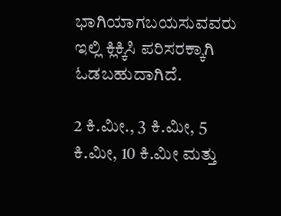ಭಾಗಿಯಾಗಬಯಸುವವರು ಇಲ್ಲಿ ಕ್ಲಿಕ್ಕಿಸಿ ಪರಿಸರಕ್ಕಾಗಿ ಓಡಬಹುದಾಗಿದೆ.

2 ಕಿ.ಮೀ., 3 ಕಿ.ಮೀ, 5 ಕಿ.ಮೀ, 10 ಕಿ.ಮೀ ಮತ್ತು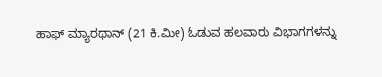ಹಾಫ್ ಮ್ಯಾರಥಾನ್ (21 ಕಿ.ಮೀ) ಓಡುವ ಹಲವಾರು ವಿಭಾಗಗಳನ್ನು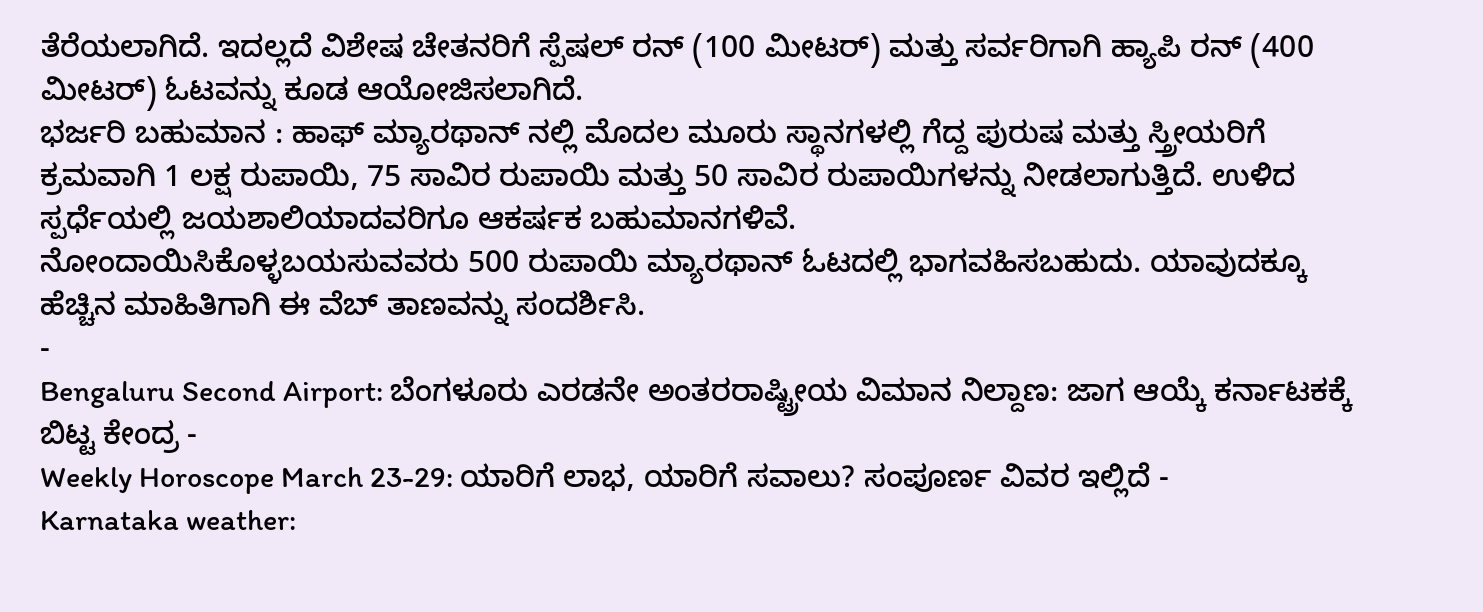ತೆರೆಯಲಾಗಿದೆ. ಇದಲ್ಲದೆ ವಿಶೇಷ ಚೇತನರಿಗೆ ಸ್ಪೆಷಲ್ ರನ್ (100 ಮೀಟರ್) ಮತ್ತು ಸರ್ವರಿಗಾಗಿ ಹ್ಯಾಪಿ ರನ್ (400 ಮೀಟರ್) ಓಟವನ್ನು ಕೂಡ ಆಯೋಜಿಸಲಾಗಿದೆ.
ಭರ್ಜರಿ ಬಹುಮಾನ : ಹಾಫ್ ಮ್ಯಾರಥಾನ್ ನಲ್ಲಿ ಮೊದಲ ಮೂರು ಸ್ಥಾನಗಳಲ್ಲಿ ಗೆದ್ದ ಪುರುಷ ಮತ್ತು ಸ್ತ್ರೀಯರಿಗೆ ಕ್ರಮವಾಗಿ 1 ಲಕ್ಷ ರುಪಾಯಿ, 75 ಸಾವಿರ ರುಪಾಯಿ ಮತ್ತು 50 ಸಾವಿರ ರುಪಾಯಿಗಳನ್ನು ನೀಡಲಾಗುತ್ತಿದೆ. ಉಳಿದ ಸ್ಪರ್ಧೆಯಲ್ಲಿ ಜಯಶಾಲಿಯಾದವರಿಗೂ ಆಕರ್ಷಕ ಬಹುಮಾನಗಳಿವೆ.
ನೋಂದಾಯಿಸಿಕೊಳ್ಳಬಯಸುವವರು 500 ರುಪಾಯಿ ಮ್ಯಾರಥಾನ್ ಓಟದಲ್ಲಿ ಭಾಗವಹಿಸಬಹುದು. ಯಾವುದಕ್ಕೂ ಹೆಚ್ಚಿನ ಮಾಹಿತಿಗಾಗಿ ಈ ವೆಬ್ ತಾಣವನ್ನು ಸಂದರ್ಶಿಸಿ.
-
Bengaluru Second Airport: ಬೆಂಗಳೂರು ಎರಡನೇ ಅಂತರರಾಷ್ಟ್ರೀಯ ವಿಮಾನ ನಿಲ್ದಾಣ: ಜಾಗ ಆಯ್ಕೆ ಕರ್ನಾಟಕಕ್ಕೆ ಬಿಟ್ಟ ಕೇಂದ್ರ -
Weekly Horoscope March 23-29: ಯಾರಿಗೆ ಲಾಭ, ಯಾರಿಗೆ ಸವಾಲು? ಸಂಪೂರ್ಣ ವಿವರ ಇಲ್ಲಿದೆ -
Karnataka weather: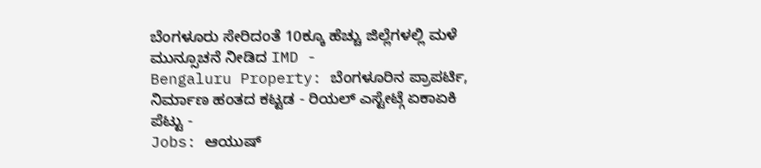ಬೆಂಗಳೂರು ಸೇರಿದಂತೆ 10ಕ್ಕೂ ಹೆಚ್ಚು ಜಿಲ್ಲೆಗಳಲ್ಲಿ ಮಳೆ ಮುನ್ಸೂಚನೆ ನೀಡಿದ IMD -
Bengaluru Property: ಬೆಂಗಳೂರಿನ ಪ್ರಾಪರ್ಟಿ, ನಿರ್ಮಾಣ ಹಂತದ ಕಟ್ಟಡ - ರಿಯಲ್ ಎಸ್ಟೇಟ್ಗೆ ಏಕಾಏಕಿ ಪೆಟ್ಟು -
Jobs: ಆಯುಷ್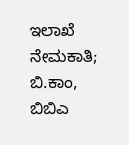ಇಲಾಖೆ ನೇಮಕಾತಿ; ಬಿ.ಕಾಂ, ಬಿಬಿಎ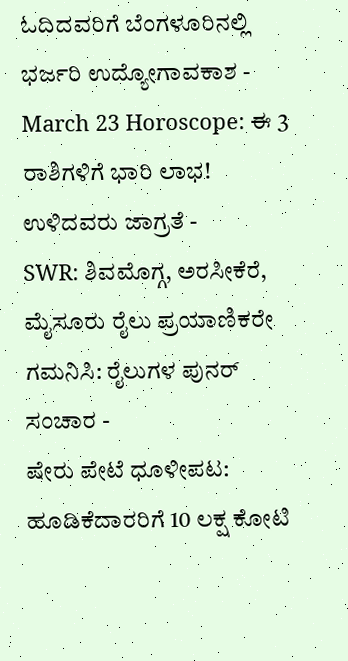ಓದಿದವರಿಗೆ ಬೆಂಗಳೂರಿನಲ್ಲಿ ಭರ್ಜರಿ ಉದ್ಯೋಗಾವಕಾಶ -
March 23 Horoscope: ಈ 3 ರಾಶಿಗಳಿಗೆ ಭಾರಿ ಲಾಭ! ಉಳಿದವರು ಜಾಗ್ರತೆ -
SWR: ಶಿವಮೊಗ್ಗ, ಅರಸೀಕೆರೆ, ಮೈಸೂರು ರೈಲು ಪ್ರಯಾಣಿಕರೇ ಗಮನಿಸಿ: ರೈಲುಗಳ ಪುನರ್ ಸಂಚಾರ -
ಷೇರು ಪೇಟೆ ಧೂಳೀಪಟ: ಹೂಡಿಕೆದಾರರಿಗೆ 10 ಲಕ್ಷ ಕೋಟಿ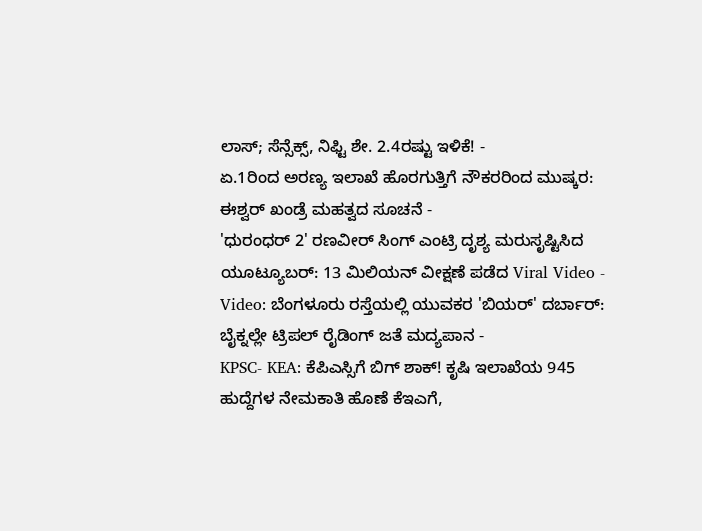ಲಾಸ್; ಸೆನ್ಸೆಕ್ಸ್, ನಿಫ್ಟಿ ಶೇ. 2.4ರಷ್ಟು ಇಳಿಕೆ! -
ಏ.1ರಿಂದ ಅರಣ್ಯ ಇಲಾಖೆ ಹೊರಗುತ್ತಿಗೆ ನೌಕರರಿಂದ ಮುಷ್ಕರ: ಈಶ್ವರ್ ಖಂಡ್ರೆ ಮಹತ್ವದ ಸೂಚನೆ -
'ಧುರಂಧರ್ 2' ರಣವೀರ್ ಸಿಂಗ್ ಎಂಟ್ರಿ ದೃಶ್ಯ ಮರುಸೃಷ್ಟಿಸಿದ ಯೂಟ್ಯೂಬರ್: 13 ಮಿಲಿಯನ್ ವೀಕ್ಷಣೆ ಪಡೆದ Viral Video -
Video: ಬೆಂಗಳೂರು ರಸ್ತೆಯಲ್ಲಿ ಯುವಕರ 'ಬಿಯರ್' ದರ್ಬಾರ್: ಬೈಕ್ನಲ್ಲೇ ಟ್ರಿಪಲ್ ರೈಡಿಂಗ್ ಜತೆ ಮದ್ಯಪಾನ -
KPSC- KEA: ಕೆಪಿಎಸ್ಸಿಗೆ ಬಿಗ್ ಶಾಕ್! ಕೃಷಿ ಇಲಾಖೆಯ 945 ಹುದ್ದೆಗಳ ನೇಮಕಾತಿ ಹೊಣೆ ಕೆಇಎಗೆ,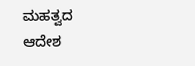ಮಹತ್ವದ ಆದೇಶ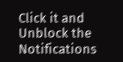Click it and Unblock the Notifications